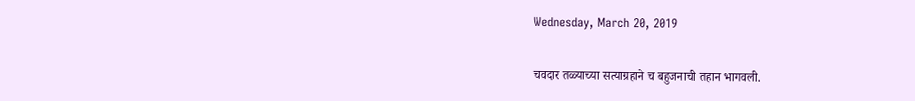Wednesday, March 20, 2019

चवदार तळ्याच्या सत्याग्रहाने च बहुजनाची तहान भागवली.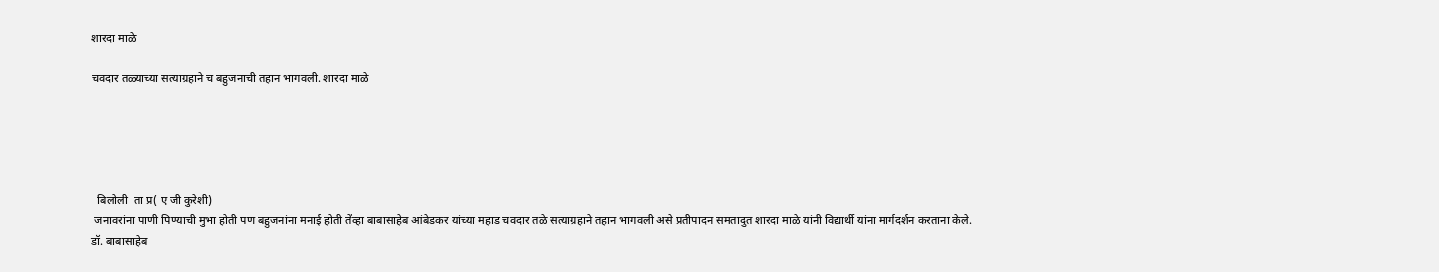शारदा माळे

चवदार तळ्याच्या सत्याग्रहाने च बहुजनाची तहान भागवली. शारदा माळे





  बिलोली  ता प्र( ए जी कुरेशी)
 जनावरांना पाणी पिण्याची मुभा होती पण बहुजनांना मनाई होती तेंव्हा बाबासाहेब आंबेडकर यांच्या महाड चवदार तळे सत्याग्रहाने तहान भागवली असे प्रतीपादन समतादुत शारदा माळे यांनी विद्यार्थी यांना मार्गदर्शन करताना केले.           डॉ. बाबासाहेब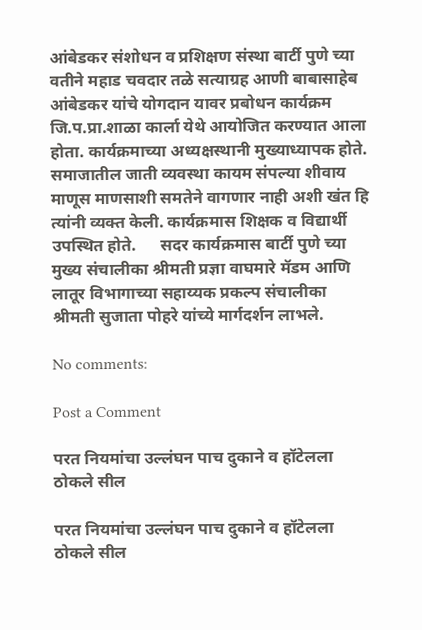आंबेडकर संशोधन व प्रशिक्षण संस्था बार्टी पुणे च्या वतीने महाड चवदार तळे सत्याग्रह आणी बाबासाहेब आंबेडकर यांचे योगदान यावर प्रबोधन कार्यक्रम जि.प.प्रा.शाळा कार्ला येथे आयोजित करण्यात आला होता. कार्यक्रमाच्या अध्यक्षस्थानी मुख्याध्यापक होते.               समाजातील जाती व्यवस्था कायम संपल्या शीवाय माणूस माणसाशी समतेने वागणार नाही अशी खंत हि त्यांनी व्यक्त केली. कार्यक्रमास शिक्षक व विद्यार्थी उपस्थित होते.      सदर कार्यक्रमास बार्टी पुणे च्या मुख्य संचालीका श्रीमती प्रज्ञा वाघमारे मॅडम आणि लातूर विभागाच्या सहाय्यक प्रकल्प संचालीका श्रीमती सुजाता पोहरे यांच्ये मार्गदर्शन लाभले.

No comments:

Post a Comment

परत नियमांचा उल्लंघन पाच दुकाने व हॉटेलला ठोकले सील

परत नियमांचा उल्लंघन पाच दुकाने व हॉटेलला ठोकले सील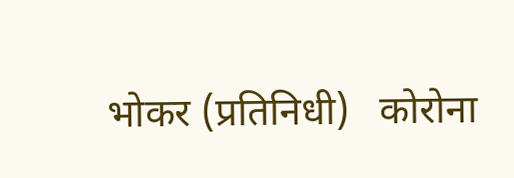भोकर (प्रतिनिधी)   कोरोना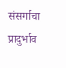संसर्गाचा प्रादुर्भाव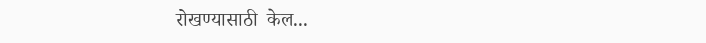रोखण्यासाठी  केल...